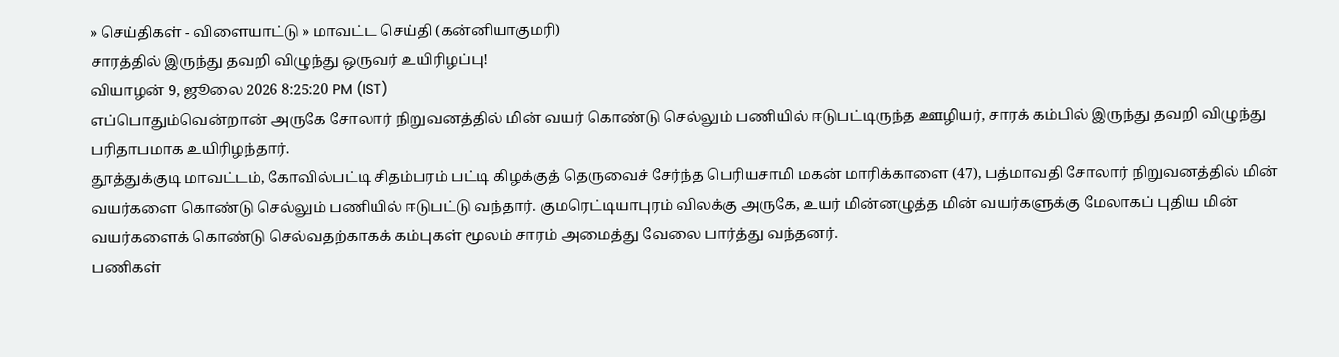» செய்திகள் - விளையாட்டு » மாவட்ட செய்தி (கன்னியாகுமரி)
சாரத்தில் இருந்து தவறி விழுந்து ஒருவர் உயிரிழப்பு!
வியாழன் 9, ஜூலை 2026 8:25:20 PM (IST)
எப்பொதும்வென்றான் அருகே சோலார் நிறுவனத்தில் மின் வயர் கொண்டு செல்லும் பணியில் ஈடுபட்டிருந்த ஊழியர், சாரக் கம்பில் இருந்து தவறி விழுந்து பரிதாபமாக உயிரிழந்தார்.
தூத்துக்குடி மாவட்டம், கோவில்பட்டி சிதம்பரம் பட்டி கிழக்குத் தெருவைச் சேர்ந்த பெரியசாமி மகன் மாரிக்காளை (47), பத்மாவதி சோலார் நிறுவனத்தில் மின் வயர்களை கொண்டு செல்லும் பணியில் ஈடுபட்டு வந்தார். குமரெட்டியாபுரம் விலக்கு அருகே, உயர் மின்னழுத்த மின் வயர்களுக்கு மேலாகப் புதிய மின் வயர்களைக் கொண்டு செல்வதற்காகக் கம்புகள் மூலம் சாரம் அமைத்து வேலை பார்த்து வந்தனர்.
பணிகள்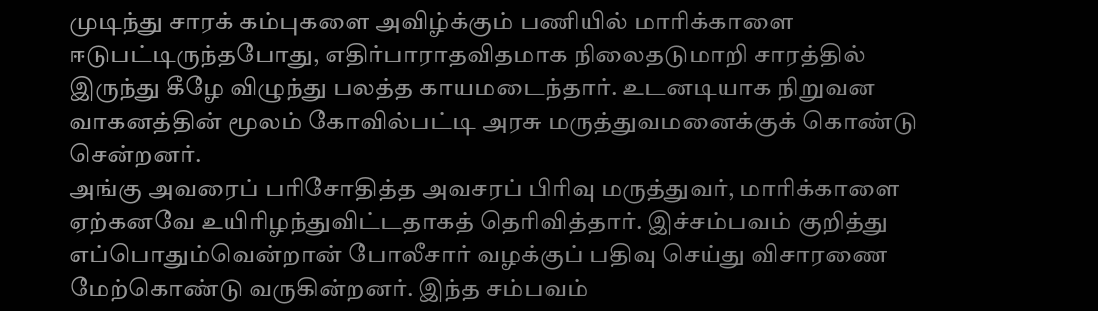முடிந்து சாரக் கம்புகளை அவிழ்க்கும் பணியில் மாரிக்காளை ஈடுபட்டிருந்தபோது, எதிர்பாராதவிதமாக நிலைதடுமாறி சாரத்தில் இருந்து கீழே விழுந்து பலத்த காயமடைந்தார். உடனடியாக நிறுவன வாகனத்தின் மூலம் கோவில்பட்டி அரசு மருத்துவமனைக்குக் கொண்டு சென்றனர்.
அங்கு அவரைப் பரிசோதித்த அவசரப் பிரிவு மருத்துவர், மாரிக்காளை ஏற்கனவே உயிரிழந்துவிட்டதாகத் தெரிவித்தார். இச்சம்பவம் குறித்து எப்பொதும்வென்றான் போலீசார் வழக்குப் பதிவு செய்து விசாரணை மேற்கொண்டு வருகின்றனர். இந்த சம்பவம்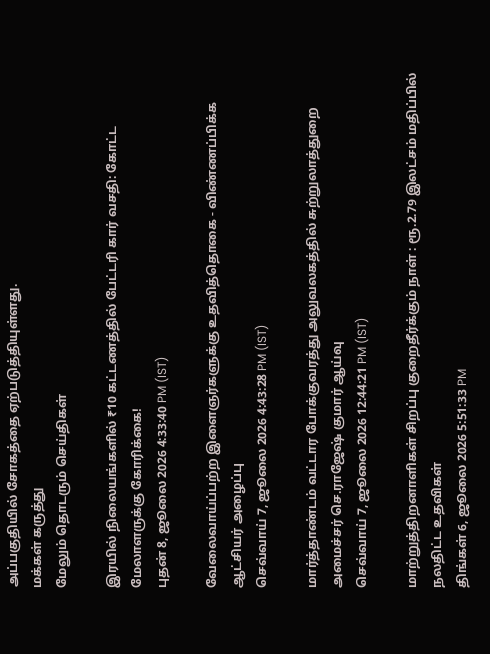அப்பகுதியில் சோகத்தை ஏற்படுத்தியுள்ளது.
மக்கள் கருத்து
மேலும் தொடரும் செய்திகள்

இரயில் நிலையங்களில் ₹10 கட்டணத்தில் பேட்டரி கார் வசதி: கோட்ட மேலாளருக்கு கோரிக்கை!
புதன் 8, ஜூலை 2026 4:33:40 PM (IST)

வேலைவாய்ப்பற்ற இளைஞர்களுக்கு உதவித்தொகை - விண்ணப்பிக்க ஆட்சியர் அழைப்பு
செவ்வாய் 7, ஜூலை 2026 4:43:28 PM (IST)

மார்த்தாண்டம் வட்டார போக்குவரத்து அலுவலகத்தில் சுற்றுலாத்துறை அமைச்சர் செ.ராஜேஷ் குமார் ஆய்வு
செவ்வாய் 7, ஜூலை 2026 12:44:21 PM (IST)

மாற்றுத்திறனாளிகள் சிறப்பு குறைதீர்க்கும் நாள் : ரூ.2.79 இலட்சம் மதிப்பில் நலதிட்ட உதவிகள்
திங்கள் 6, ஜூலை 2026 5:51:33 PM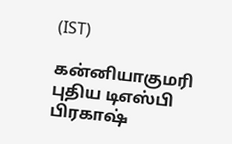(IST)

கன்னியாகுமரி புதிய டிஎஸ்பி பிரகாஷ்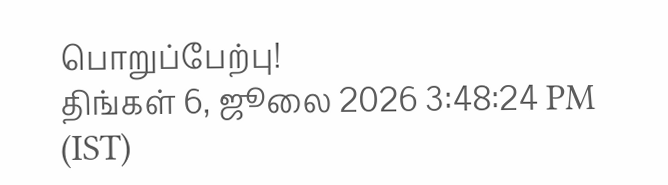பொறுப்பேற்பு!
திங்கள் 6, ஜூலை 2026 3:48:24 PM (IST)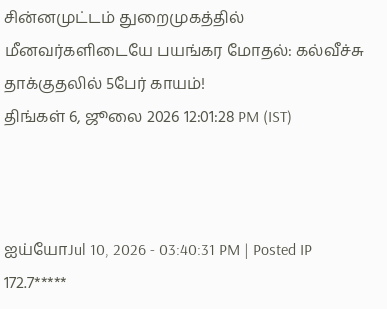சின்னமுட்டம் துறைமுகத்தில் மீனவர்களிடையே பயங்கர மோதல்: கல்வீச்சு தாக்குதலில் 5பேர் காயம்!
திங்கள் 6, ஜூலை 2026 12:01:28 PM (IST)



ஐய்யோJul 10, 2026 - 03:40:31 PM | Posted IP 172.7*****